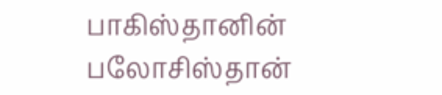பாகிஸ்தானின் பலோசிஸ்தான்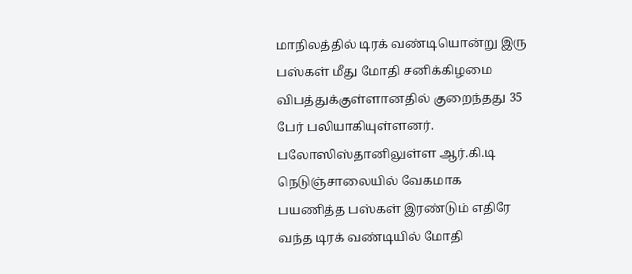மாநிலத்தில் டிரக் வண்டியொன்று இரு பஸ்கள் மீது மோதி சனிக்கிழமை விபத்துக்குள்ளானதில் குறைந்தது 35 பேர் பலியாகியுள்ளனர்.
பலோஸிஸ்தானிலுள்ள ஆர்.கி.டி நெடுஞ்சாலையில் வேகமாக பயணித்த பஸ்கள் இரண்டும் எதிரே வந்த டிரக் வண்டியில் மோதி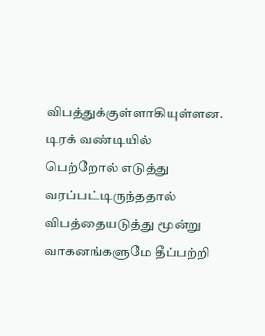விபத்துக்குள்ளாகியுள்ளன.
டிரக் வண்டியில் பெற்றோல் எடுத்து வரப்பட்டிருந்ததால் விபத்தையடுத்து மூன்று வாகனங்களுமே தீப்பற்றி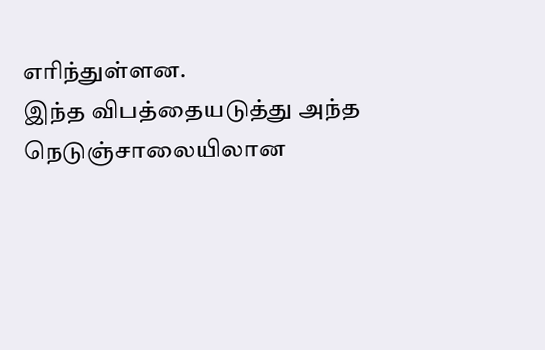எரிந்துள்ளன.
இந்த விபத்தையடுத்து அந்த நெடுஞ்சாலையிலான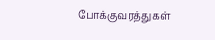போக்குவரத்துகள்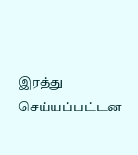இரத்து செய்யப்பட்டன